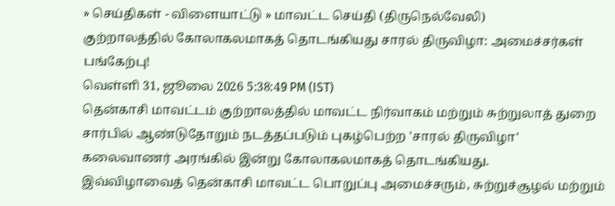» செய்திகள் - விளையாட்டு » மாவட்ட செய்தி (திருநெல்வேலி)
குற்றாலத்தில் கோலாகலமாகத் தொடங்கியது சாரல் திருவிழா: அமைச்சர்கள் பங்கேற்பு!
வெள்ளி 31, ஜூலை 2026 5:38:49 PM (IST)
தென்காசி மாவட்டம் குற்றாலத்தில் மாவட்ட நிர்வாகம் மற்றும் சுற்றுலாத் துறை சார்பில் ஆண்டுதோறும் நடத்தப்படும் புகழ்பெற்ற 'சாரல் திருவிழா' கலைவாணர் அரங்கில் இன்று கோலாகலமாகத் தொடங்கியது.
இவ்விழாவைத் தென்காசி மாவட்ட பொறுப்பு அமைச்சரும், சுற்றுச்சூழல் மற்றும்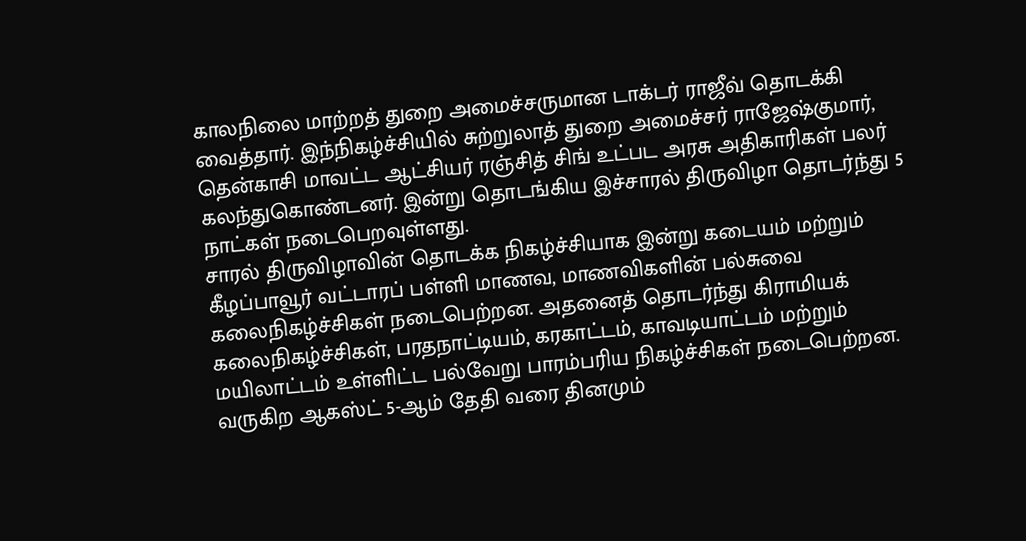காலநிலை மாற்றத் துறை அமைச்சருமான டாக்டர் ராஜீவ் தொடக்கி வைத்தார். இந்நிகழ்ச்சியில் சுற்றுலாத் துறை அமைச்சர் ராஜேஷ்குமார், தென்காசி மாவட்ட ஆட்சியர் ரஞ்சித் சிங் உட்பட அரசு அதிகாரிகள் பலர் கலந்துகொண்டனர். இன்று தொடங்கிய இச்சாரல் திருவிழா தொடர்ந்து 5 நாட்கள் நடைபெறவுள்ளது.
சாரல் திருவிழாவின் தொடக்க நிகழ்ச்சியாக இன்று கடையம் மற்றும் கீழப்பாவூர் வட்டாரப் பள்ளி மாணவ, மாணவிகளின் பல்சுவை கலைநிகழ்ச்சிகள் நடைபெற்றன. அதனைத் தொடர்ந்து கிராமியக் கலைநிகழ்ச்சிகள், பரதநாட்டியம், கரகாட்டம், காவடியாட்டம் மற்றும் மயிலாட்டம் உள்ளிட்ட பல்வேறு பாரம்பரிய நிகழ்ச்சிகள் நடைபெற்றன. வருகிற ஆகஸ்ட் 5-ஆம் தேதி வரை தினமும்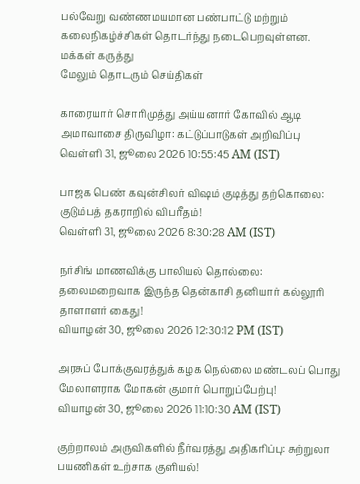பல்வேறு வண்ணமயமான பண்பாட்டு மற்றும் கலைநிகழ்ச்சிகள் தொடர்ந்து நடைபெறவுள்ளன.
மக்கள் கருத்து
மேலும் தொடரும் செய்திகள்

காரையார் சொரிமுத்து அய்யனார் கோவில் ஆடி அமாவாசை திருவிழா: கட்டுப்பாடுகள் அறிவிப்பு
வெள்ளி 31, ஜூலை 2026 10:55:45 AM (IST)

பாஜக பெண் கவுன்சிலர் விஷம் குடித்து தற்கொலை: குடும்பத் தகராறில் விபரீதம்!
வெள்ளி 31, ஜூலை 2026 8:30:28 AM (IST)

நர்சிங் மாணவிக்கு பாலியல் தொல்லை: தலைமறைவாக இருந்த தென்காசி தனியார் கல்லூரி தாளாளர் கைது!
வியாழன் 30, ஜூலை 2026 12:30:12 PM (IST)

அரசுப் போக்குவரத்துக் கழக நெல்லை மண்டலப் பொது மேலாளராக மோகன் குமார் பொறுப்பேற்பு!
வியாழன் 30, ஜூலை 2026 11:10:30 AM (IST)

குற்றாலம் அருவிகளில் நீர்வரத்து அதிகரிப்பு: சுற்றுலா பயணிகள் உற்சாக குளியல்!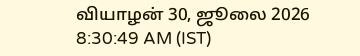வியாழன் 30, ஜூலை 2026 8:30:49 AM (IST)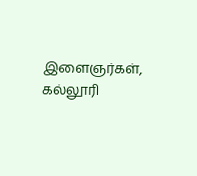இளைஞர்கள், கல்லூரி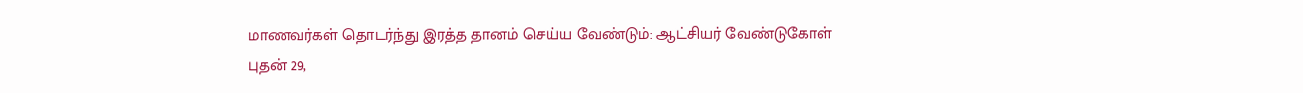மாணவர்கள் தொடர்ந்து இரத்த தானம் செய்ய வேண்டும்: ஆட்சியர் வேண்டுகோள்
புதன் 29,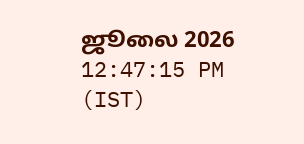ஜூலை 2026 12:47:15 PM (IST)